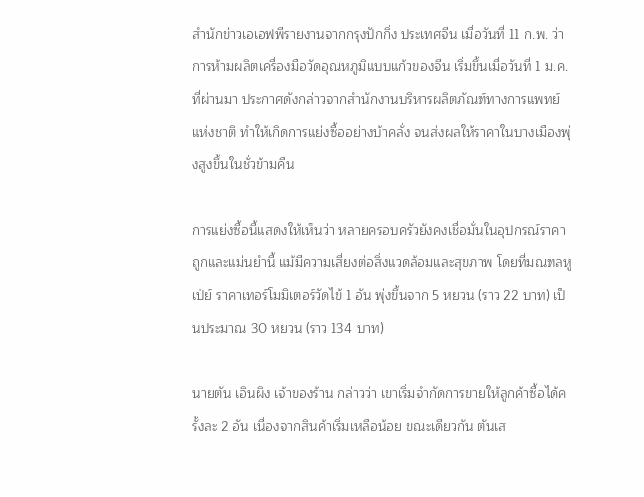สำนักข่าวเอเอฟพีรายงานจากกรุงปักกิ่ง ประเทศจีน เมื่อวันที่ 11 ก.พ. ว่า การห้ามผลิตเครื่องมือวัดอุณหภูมิแบบแก้วของจีน เริ่มขึ้นเมื่อวันที่ 1 ม.ค. ที่ผ่านมา ประกาศดังกล่าวจากสำนักงานบริหารผลิตภัณฑ์ทางการแพทย์แห่งชาติ ทำให้เกิดการแย่งซื้ออย่างบ้าคลั่ง จนส่งผลให้ราคาในบางเมืองพุ่งสูงขึ้นในชั่วข้ามคืน

การแย่งซื้อนี้แสดงให้เห็นว่า หลายครอบครัวยังคงเชื่อมั่นในอุปกรณ์ราคาถูกและแม่นยำนี้ แม้มีความเสี่ยงต่อสิ่งแวดล้อมและสุขภาพ โดยที่มณฑลหูเป่ย์ ราคาเทอร์โมมิเตอร์วัดไข้ 1 อัน พุ่งขึ้นจาก 5 หยวน (ราว 22 บาท) เป็นประมาณ 30 หยวน (ราว 134 บาท)

นายตัน เอินผิง เจ้าของร้าน กล่าวว่า เขาเริ่มจำกัดการขายให้ลูกค้าซื้อได้ครั้งละ 2 อัน เนื่องจากสินค้าเริ่มเหลือน้อย ขณะเดียวกัน ตันเส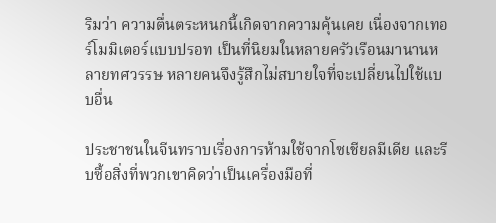ริมว่า ความตื่นตระหนกนี้เกิดจากความคุ้นเคย เนื่องจากเทอร์โมมิเตอร์แบบปรอท เป็นที่นิยมในหลายครัวเรือนมานานหลายทศวรรษ หลายคนจึงรู้สึกไม่สบายใจที่จะเปลี่ยนไปใช้แบบอื่น

ประชาชนในจีนทราบเรื่องการห้ามใช้จากโซเชียลมีเดีย และรีบซื้อสิ่งที่พวกเขาคิดว่าเป็นเครื่องมือที่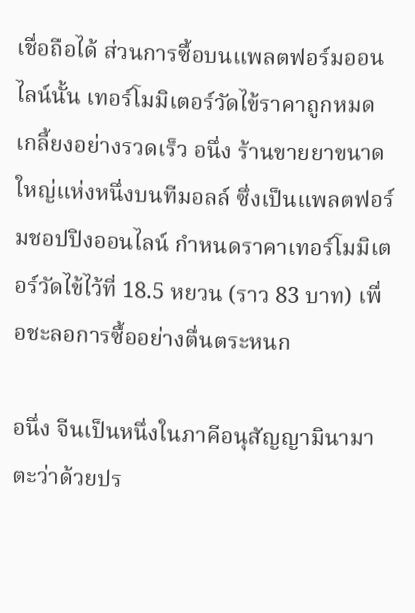เชื่อถือได้ ส่วนการซื้อบนแพลตฟอร์มออนไลน์นั้น เทอร์โมมิเตอร์วัดไข้ราคาถูกหมดเกลี้ยงอย่างรวดเร็ว อนึ่ง ร้านขายยาขนาดใหญ่แห่งหนึ่งบนทีมอลล์ ซึ่งเป็นแพลตฟอร์มชอปปิงออนไลน์ กำหนดราคาเทอร์โมมิเตอร์วัดไข้ไว้ที่ 18.5 หยวน (ราว 83 บาท) เพื่อชะลอการซื้ออย่างตื่นตระหนก

อนึ่ง จีนเป็นหนึ่งในภาคีอนุสัญญามินามาตะว่าด้วยปร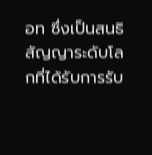อท ซึ่งเป็นสนธิสัญญาระดับโลกที่ได้รับการรับ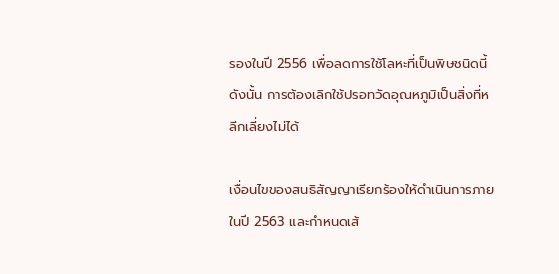รองในปี 2556 เพื่อลดการใช้โลหะที่เป็นพิษชนิดนี้ ดังนั้น การต้องเลิกใช้ปรอทวัดอุณหภูมิเป็นสิ่งที่หลีกเลี่ยงไม่ได้

เงื่อนไขของสนธิสัญญาเรียกร้องให้ดำเนินการภายในปี 2563 และกำหนดเส้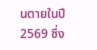นตายในปี 2569 ซึ่ง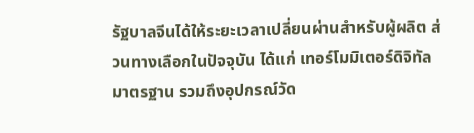รัฐบาลจีนได้ให้ระยะเวลาเปลี่ยนผ่านสำหรับผู้ผลิต ส่วนทางเลือกในปัจจุบัน ได้แก่ เทอร์โมมิเตอร์ดิจิทัลมาตรฐาน รวมถึงอุปกรณ์วัด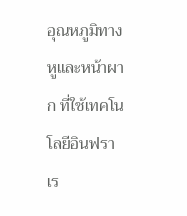อุณหภูมิทางหูและหน้าผาก ที่ใช้เทคโนโลยีอินฟราเร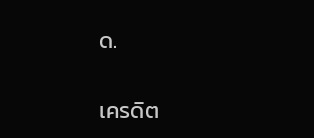ด.

เครดิต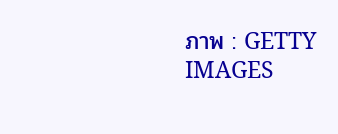ภาพ : GETTY IMAGES